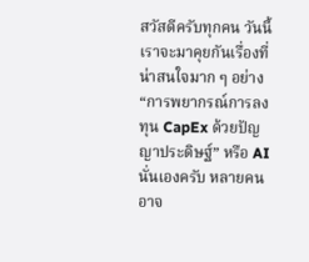สวัสดีครับทุกคน วันนี้เราจะมาคุยกันเรื่องที่น่าสนใจมาก ๆ อย่าง “การพยากรณ์การลงทุน CapEx ด้วยปัญญาประดิษฐ์” หรือ AI นั่นเองครับ หลายคนอาจ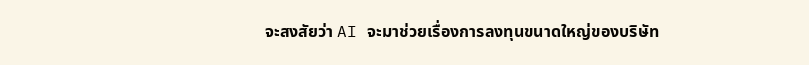จะสงสัยว่า AI จะมาช่วยเรื่องการลงทุนขนาดใหญ่ของบริษัท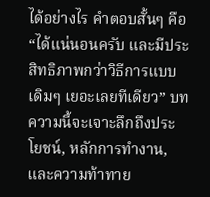ได้อย่างไร คำตอบสั้นๆ คือ “ได้แน่นอนครับ และมีประสิทธิภาพกว่าวิธีการแบบเดิมๆ เยอะเลยทีเดียว” บทความนี้จะเจาะลึกถึงประโยชน์, หลักการทำงาน, และความท้าทาย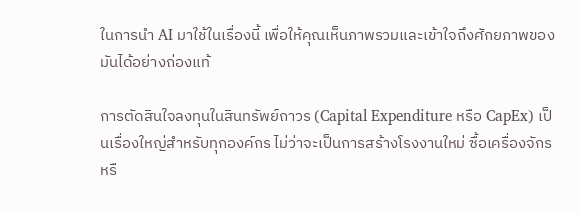ในการนำ AI มาใช้ในเรื่องนี้ เพื่อให้คุณเห็นภาพรวมและเข้าใจถึงศักยภาพของมันได้อย่างถ่องแท้

การตัดสินใจลงทุนในสินทรัพย์ถาวร (Capital Expenditure หรือ CapEx) เป็นเรื่องใหญ่สำหรับทุกองค์กร ไม่ว่าจะเป็นการสร้างโรงงานใหม่ ซื้อเครื่องจักร หรื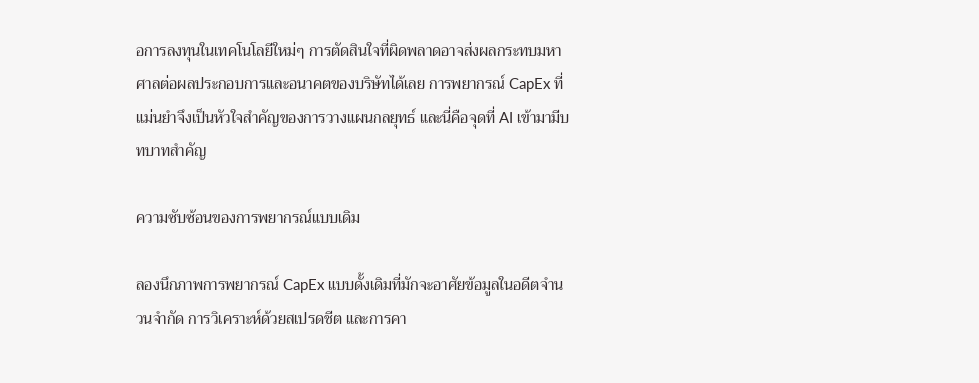อการลงทุนในเทคโนโลยีใหม่ๆ การตัดสินใจที่ผิดพลาดอาจส่งผลกระทบมหาศาลต่อผลประกอบการและอนาคตของบริษัทได้เลย การพยากรณ์ CapEx ที่แม่นยำจึงเป็นหัวใจสำคัญของการวางแผนกลยุทธ์ และนี่คือจุดที่ AI เข้ามามีบทบาทสำคัญ

ความซับซ้อนของการพยากรณ์แบบเดิม

ลองนึกภาพการพยากรณ์ CapEx แบบดั้งเดิมที่มักจะอาศัยข้อมูลในอดีตจำนวนจำกัด การวิเคราะห์ด้วยสเปรดชีต และการคา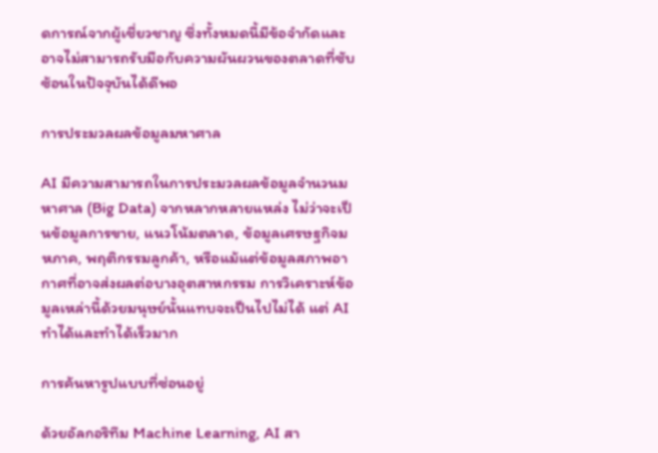ดการณ์จากผู้เชี่ยวชาญ ซึ่งทั้งหมดนี้มีข้อจำกัดและอาจไม่สามารถรับมือกับความผันผวนของตลาดที่ซับซ้อนในปัจจุบันได้ดีพอ

การประมวลผลข้อมูลมหาศาล

AI มีความสามารถในการประมวลผลข้อมูลจำนวนมหาศาล (Big Data) จากหลากหลายแหล่ง ไม่ว่าจะเป็นข้อมูลการขาย, แนวโน้มตลาด, ข้อมูลเศรษฐกิจมหภาค, พฤติกรรมลูกค้า, หรือแม้แต่ข้อมูลสภาพอากาศที่อาจส่งผลต่อบางอุตสาหกรรม การวิเคราะห์ข้อมูลเหล่านี้ด้วยมนุษย์นั้นแทบจะเป็นไปไม่ได้ แต่ AI ทำได้และทำได้เร็วมาก

การค้นหารูปแบบที่ซ่อนอยู่

ด้วยอัลกอริทึม Machine Learning, AI สา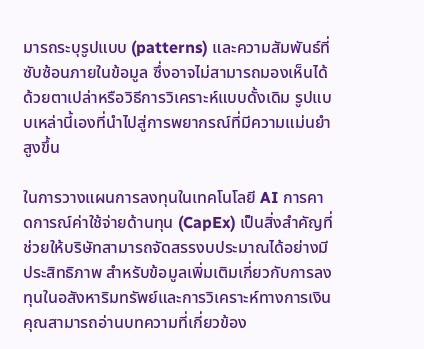มารถระบุรูปแบบ (patterns) และความสัมพันธ์ที่ซับซ้อนภายในข้อมูล ซึ่งอาจไม่สามารถมองเห็นได้ด้วยตาเปล่าหรือวิธีการวิเคราะห์แบบดั้งเดิม รูปแบบเหล่านี้เองที่นำไปสู่การพยากรณ์ที่มีความแม่นยำสูงขึ้น

ในการวางแผนการลงทุนในเทคโนโลยี AI การคาดการณ์ค่าใช้จ่ายด้านทุน (CapEx) เป็นสิ่งสำคัญที่ช่วยให้บริษัทสามารถจัดสรรงบประมาณได้อย่างมีประสิทธิภาพ สำหรับข้อมูลเพิ่มเติมเกี่ยวกับการลงทุนในอสังหาริมทรัพย์และการวิเคราะห์ทางการเงิน คุณสามารถอ่านบทความที่เกี่ยวข้อง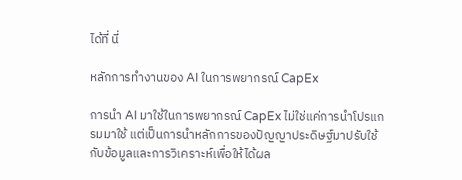ได้ที่ นี่

หลักการทำงานของ AI ในการพยากรณ์ CapEx

การนำ AI มาใช้ในการพยากรณ์ CapEx ไม่ใช่แค่การนำโปรแกรมมาใช้ แต่เป็นการนำหลักการของปัญญาประดิษฐ์มาปรับใช้กับข้อมูลและการวิเคราะห์เพื่อให้ได้ผล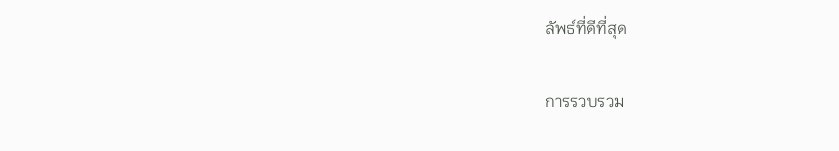ลัพธ์ที่ดีที่สุด

การรวบรวม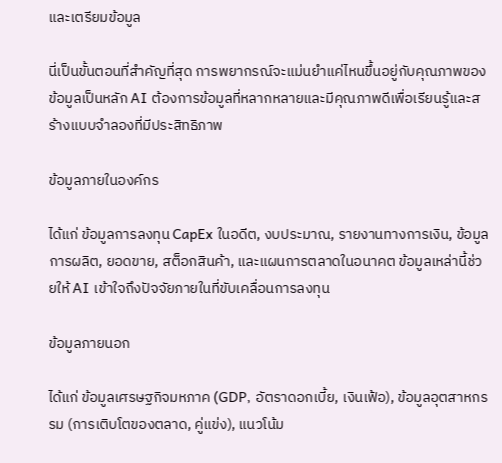และเตรียมข้อมูล

นี่เป็นขั้นตอนที่สำคัญที่สุด การพยากรณ์จะแม่นยำแค่ไหนขึ้นอยู่กับคุณภาพของข้อมูลเป็นหลัก AI ต้องการข้อมูลที่หลากหลายและมีคุณภาพดีเพื่อเรียนรู้และสร้างแบบจำลองที่มีประสิทธิภาพ

ข้อมูลภายในองค์กร

ได้แก่ ข้อมูลการลงทุน CapEx ในอดีต, งบประมาณ, รายงานทางการเงิน, ข้อมูลการผลิต, ยอดขาย, สต็อกสินค้า, และแผนการตลาดในอนาคต ข้อมูลเหล่านี้ช่วยให้ AI เข้าใจถึงปัจจัยภายในที่ขับเคลื่อนการลงทุน

ข้อมูลภายนอก

ได้แก่ ข้อมูลเศรษฐกิจมหภาค (GDP, อัตราดอกเบี้ย, เงินเฟ้อ), ข้อมูลอุตสาหกรรม (การเติบโตของตลาด, คู่แข่ง), แนวโน้ม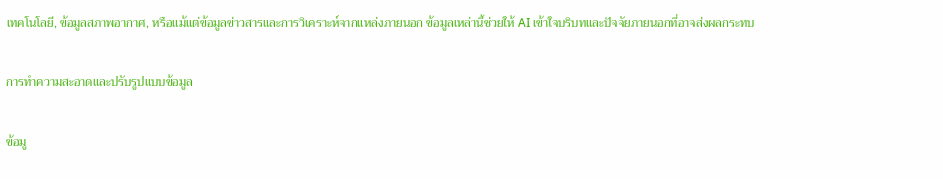เทคโนโลยี, ข้อมูลสภาพอากาศ, หรือแม้แต่ข้อมูลข่าวสารและการวิเคราะห์จากแหล่งภายนอก ข้อมูลเหล่านี้ช่วยให้ AI เข้าใจบริบทและปัจจัยภายนอกที่อาจส่งผลกระทบ

การทำความสะอาดและปรับรูปแบบข้อมูล

ข้อมู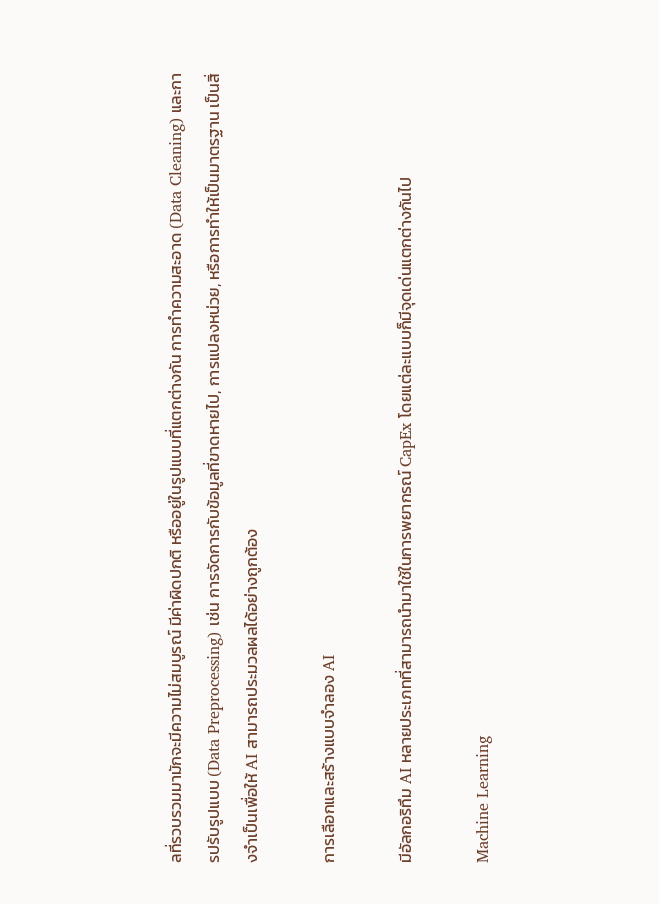ลที่รวบรวมมามักจะมีความไม่สมบูรณ์ มีค่าผิดปกติ หรืออยู่ในรูปแบบที่แตกต่างกัน การทำความสะอาด (Data Cleaning) และการปรับรูปแบบ (Data Preprocessing) เช่น การจัดการกับข้อมูลที่ขาดหายไป, การแปลงหน่วย, หรือการทำให้เป็นมาตรฐาน เป็นสิ่งจำเป็นเพื่อให้ AI สามารถประมวลผลได้อย่างถูกต้อง

การเลือกและสร้างแบบจำลอง AI

มีอัลกอริทึม AI หลายประเภทที่สามารถนำมาใช้ในการพยากรณ์ CapEx โดยแต่ละแบบก็มีจุดเด่นแตกต่างกันไป

Machine Learning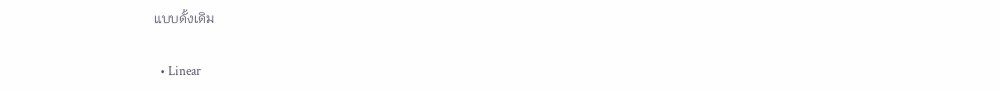แบบดั้งเดิม

  • Linear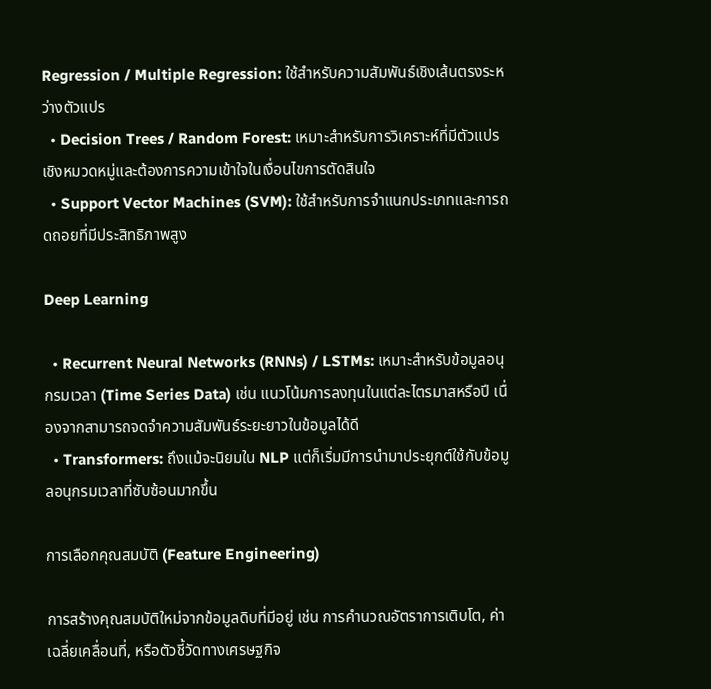Regression / Multiple Regression: ใช้สำหรับความสัมพันธ์เชิงเส้นตรงระหว่างตัวแปร
  • Decision Trees / Random Forest: เหมาะสำหรับการวิเคราะห์ที่มีตัวแปรเชิงหมวดหมู่และต้องการความเข้าใจในเงื่อนไขการตัดสินใจ
  • Support Vector Machines (SVM): ใช้สำหรับการจำแนกประเภทและการถดถอยที่มีประสิทธิภาพสูง

Deep Learning

  • Recurrent Neural Networks (RNNs) / LSTMs: เหมาะสำหรับข้อมูลอนุกรมเวลา (Time Series Data) เช่น แนวโน้มการลงทุนในแต่ละไตรมาสหรือปี เนื่องจากสามารถจดจำความสัมพันธ์ระยะยาวในข้อมูลได้ดี
  • Transformers: ถึงแม้จะนิยมใน NLP แต่ก็เริ่มมีการนำมาประยุกต์ใช้กับข้อมูลอนุกรมเวลาที่ซับซ้อนมากขึ้น

การเลือกคุณสมบัติ (Feature Engineering)

การสร้างคุณสมบัติใหม่จากข้อมูลดิบที่มีอยู่ เช่น การคำนวณอัตราการเติบโต, ค่าเฉลี่ยเคลื่อนที่, หรือตัวชี้วัดทางเศรษฐกิจ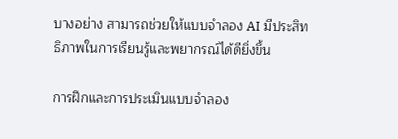บางอย่าง สามารถช่วยให้แบบจำลอง AI มีประสิทธิภาพในการเรียนรู้และพยากรณ์ได้ดียิ่งขึ้น

การฝึกและการประเมินแบบจำลอง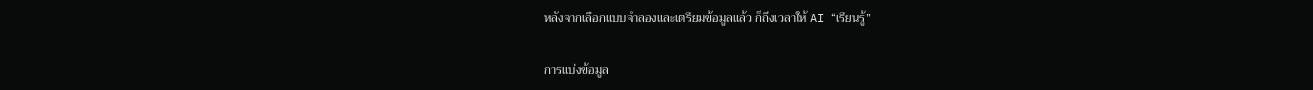หลังจากเลือกแบบจำลองและเตรียมข้อมูลแล้ว ก็ถึงเวลาให้ AI “เรียนรู้”

การแบ่งข้อมูล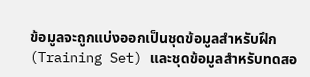ข้อมูลจะถูกแบ่งออกเป็นชุดข้อมูลสำหรับฝึก (Training Set) และชุดข้อมูลสำหรับทดสอ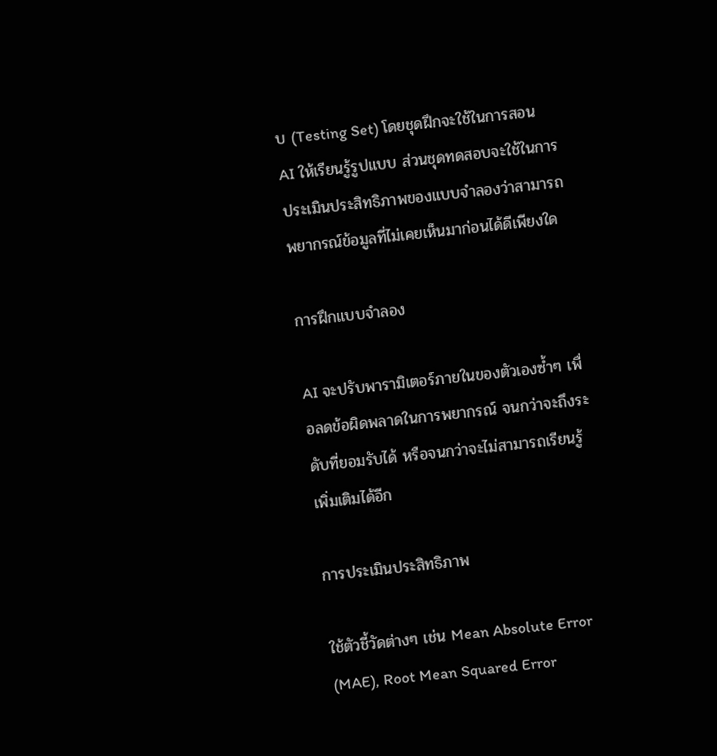บ (Testing Set) โดยชุดฝึกจะใช้ในการสอน AI ให้เรียนรู้รูปแบบ ส่วนชุดทดสอบจะใช้ในการประเมินประสิทธิภาพของแบบจำลองว่าสามารถพยากรณ์ข้อมูลที่ไม่เคยเห็นมาก่อนได้ดีเพียงใด

การฝึกแบบจำลอง

AI จะปรับพารามิเตอร์ภายในของตัวเองซ้ำๆ เพื่อลดข้อผิดพลาดในการพยากรณ์ จนกว่าจะถึงระดับที่ยอมรับได้ หรือจนกว่าจะไม่สามารถเรียนรู้เพิ่มเติมได้อีก

การประเมินประสิทธิภาพ

ใช้ตัวชี้วัดต่างๆ เช่น Mean Absolute Error (MAE), Root Mean Squared Error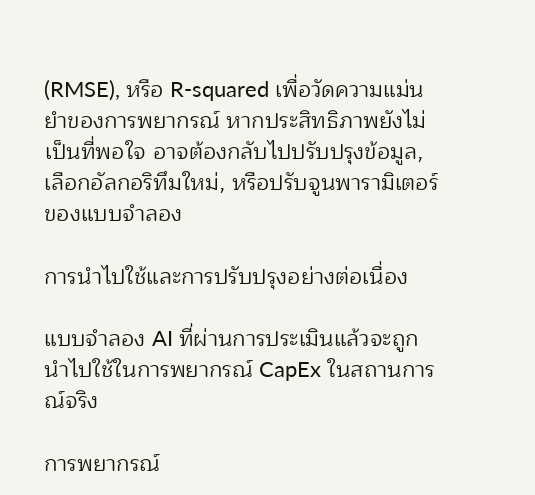(RMSE), หรือ R-squared เพื่อวัดความแม่นยำของการพยากรณ์ หากประสิทธิภาพยังไม่เป็นที่พอใจ อาจต้องกลับไปปรับปรุงข้อมูล, เลือกอัลกอริทึมใหม่, หรือปรับจูนพารามิเตอร์ของแบบจำลอง

การนำไปใช้และการปรับปรุงอย่างต่อเนื่อง

แบบจำลอง AI ที่ผ่านการประเมินแล้วจะถูกนำไปใช้ในการพยากรณ์ CapEx ในสถานการณ์จริง

การพยากรณ์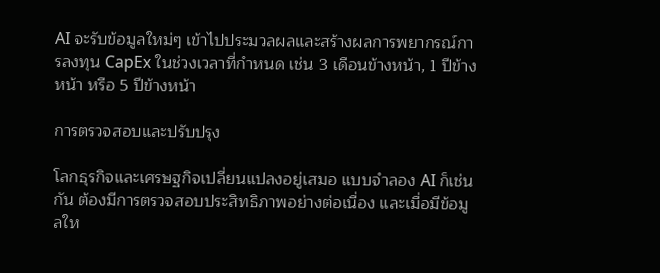AI จะรับข้อมูลใหม่ๆ เข้าไปประมวลผลและสร้างผลการพยากรณ์การลงทุน CapEx ในช่วงเวลาที่กำหนด เช่น 3 เดือนข้างหน้า, 1 ปีข้างหน้า หรือ 5 ปีข้างหน้า

การตรวจสอบและปรับปรุง

โลกธุรกิจและเศรษฐกิจเปลี่ยนแปลงอยู่เสมอ แบบจำลอง AI ก็เช่นกัน ต้องมีการตรวจสอบประสิทธิภาพอย่างต่อเนื่อง และเมื่อมีข้อมูลให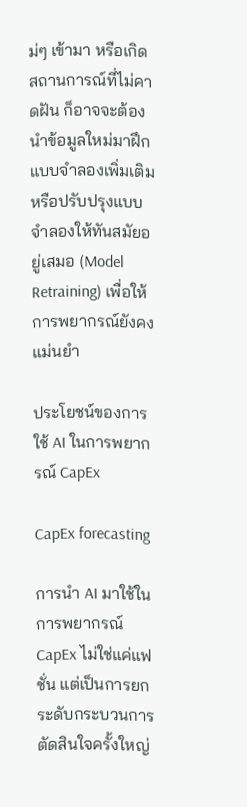ม่ๆ เข้ามา หรือเกิดสถานการณ์ที่ไม่คาดฝัน ก็อาจจะต้องนำข้อมูลใหม่มาฝึกแบบจำลองเพิ่มเติม หรือปรับปรุงแบบจำลองให้ทันสมัยอยู่เสมอ (Model Retraining) เพื่อให้การพยากรณ์ยังคงแม่นยำ

ประโยชน์ของการใช้ AI ในการพยากรณ์ CapEx

CapEx forecasting

การนำ AI มาใช้ในการพยากรณ์ CapEx ไม่ใช่แค่แฟชั่น แต่เป็นการยกระดับกระบวนการตัดสินใจครั้งใหญ่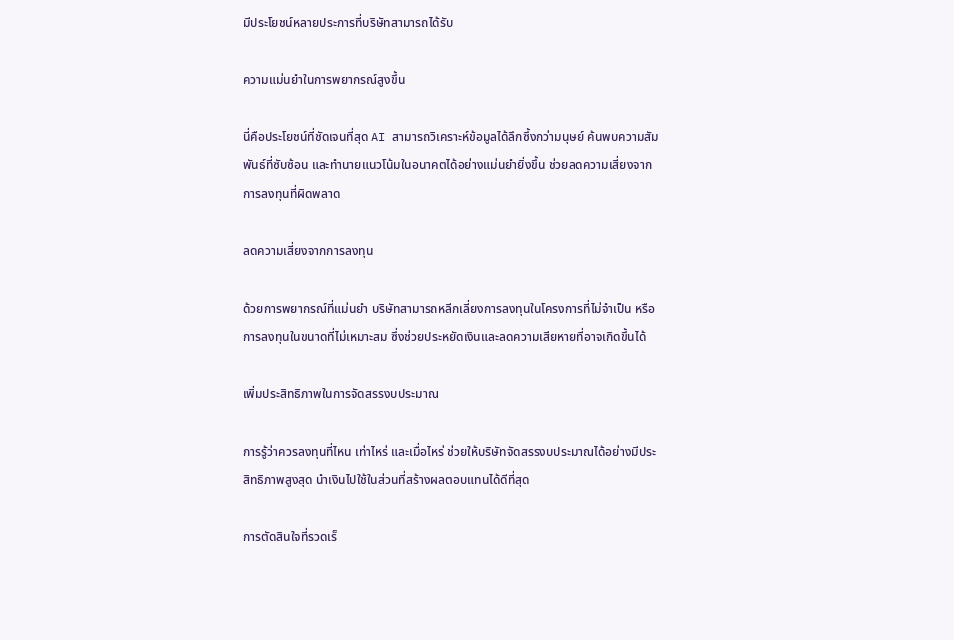มีประโยชน์หลายประการที่บริษัทสามารถได้รับ

ความแม่นยำในการพยากรณ์สูงขึ้น

นี่คือประโยชน์ที่ชัดเจนที่สุด AI สามารถวิเคราะห์ข้อมูลได้ลึกซึ้งกว่ามนุษย์ ค้นพบความสัมพันธ์ที่ซับซ้อน และทำนายแนวโน้มในอนาคตได้อย่างแม่นยำยิ่งขึ้น ช่วยลดความเสี่ยงจากการลงทุนที่ผิดพลาด

ลดความเสี่ยงจากการลงทุน

ด้วยการพยากรณ์ที่แม่นยำ บริษัทสามารถหลีกเลี่ยงการลงทุนในโครงการที่ไม่จำเป็น หรือการลงทุนในขนาดที่ไม่เหมาะสม ซึ่งช่วยประหยัดเงินและลดความเสียหายที่อาจเกิดขึ้นได้

เพิ่มประสิทธิภาพในการจัดสรรงบประมาณ

การรู้ว่าควรลงทุนที่ไหน เท่าไหร่ และเมื่อไหร่ ช่วยให้บริษัทจัดสรรงบประมาณได้อย่างมีประสิทธิภาพสูงสุด นำเงินไปใช้ในส่วนที่สร้างผลตอบแทนได้ดีที่สุด

การตัดสินใจที่รวดเร็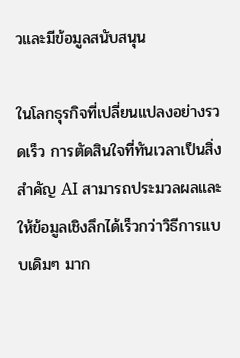วและมีข้อมูลสนับสนุน

ในโลกธุรกิจที่เปลี่ยนแปลงอย่างรวดเร็ว การตัดสินใจที่ทันเวลาเป็นสิ่งสำคัญ AI สามารถประมวลผลและให้ข้อมูลเชิงลึกได้เร็วกว่าวิธีการแบบเดิมๆ มาก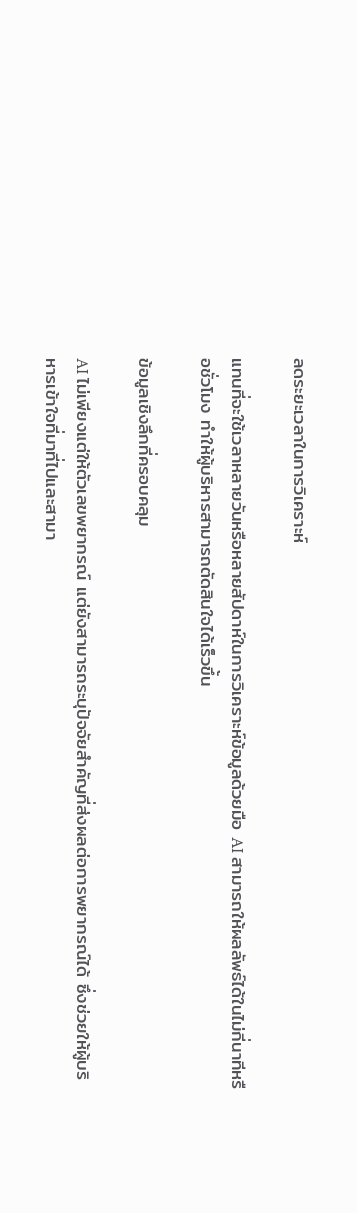ลดระยะเวลาในการวิเคราะห์

แทนที่จะใช้เวลาหลายวันหรือหลายสัปดาห์ในการวิเคราะห์ข้อมูลด้วยมือ AI สามารถให้ผลลัพธ์ได้ในไม่กี่นาทีหรือชั่วโมง ทำให้ผู้บริหารสามารถตัดสินใจได้เร็วขึ้น

ข้อมูลเชิงลึกที่ครอบคลุม

AI ไม่เพียงแต่ให้ตัวเลขพยากรณ์ แต่ยังสามารถระบุปัจจัยสำคัญที่ส่งผลต่อการพยากรณ์ได้ ซึ่งช่วยให้ผู้บริหารเข้าใจที่มาที่ไปและสามา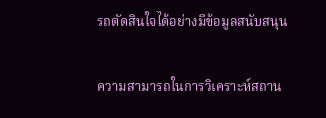รถตัดสินใจได้อย่างมีข้อมูลสนับสนุน

ความสามารถในการวิเคราะห์สถาน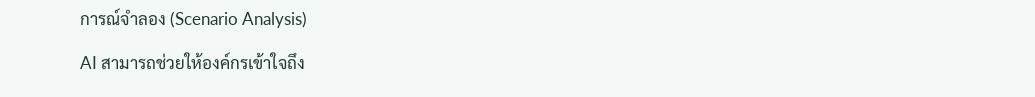การณ์จำลอง (Scenario Analysis)

AI สามารถช่วยให้องค์กรเข้าใจถึง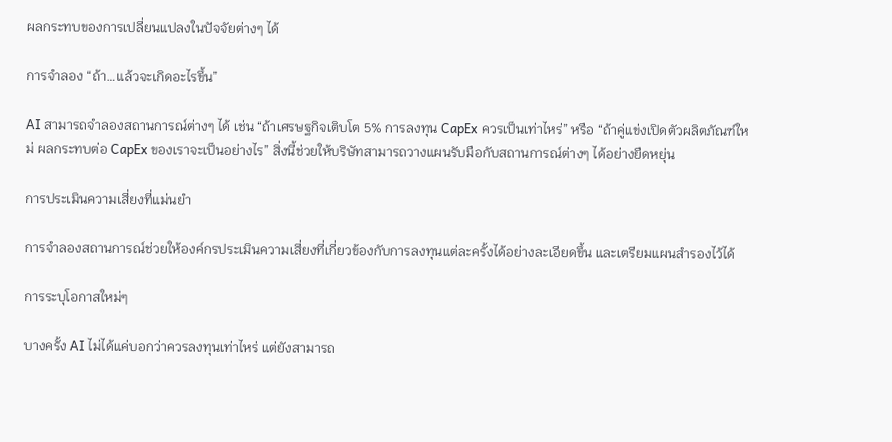ผลกระทบของการเปลี่ยนแปลงในปัจจัยต่างๆ ได้

การจำลอง “ถ้า…แล้วจะเกิดอะไรขึ้น”

AI สามารถจำลองสถานการณ์ต่างๆ ได้ เช่น “ถ้าเศรษฐกิจเติบโต 5% การลงทุน CapEx ควรเป็นเท่าไหร่” หรือ “ถ้าคู่แข่งเปิดตัวผลิตภัณฑ์ใหม่ ผลกระทบต่อ CapEx ของเราจะเป็นอย่างไร” สิ่งนี้ช่วยให้บริษัทสามารถวางแผนรับมือกับสถานการณ์ต่างๆ ได้อย่างยืดหยุ่น

การประเมินความเสี่ยงที่แม่นยำ

การจำลองสถานการณ์ช่วยให้องค์กรประเมินความเสี่ยงที่เกี่ยวข้องกับการลงทุนแต่ละครั้งได้อย่างละเอียดขึ้น และเตรียมแผนสำรองไว้ได้

การระบุโอกาสใหม่ๆ

บางครั้ง AI ไม่ได้แค่บอกว่าควรลงทุนเท่าไหร่ แต่ยังสามารถ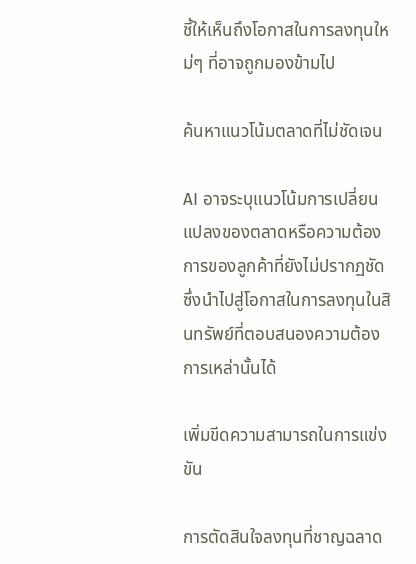ชี้ให้เห็นถึงโอกาสในการลงทุนใหม่ๆ ที่อาจถูกมองข้ามไป

ค้นหาแนวโน้มตลาดที่ไม่ชัดเจน

AI อาจระบุแนวโน้มการเปลี่ยนแปลงของตลาดหรือความต้องการของลูกค้าที่ยังไม่ปรากฏชัด ซึ่งนำไปสู่โอกาสในการลงทุนในสินทรัพย์ที่ตอบสนองความต้องการเหล่านั้นได้

เพิ่มขีดความสามารถในการแข่งขัน

การตัดสินใจลงทุนที่ชาญฉลาด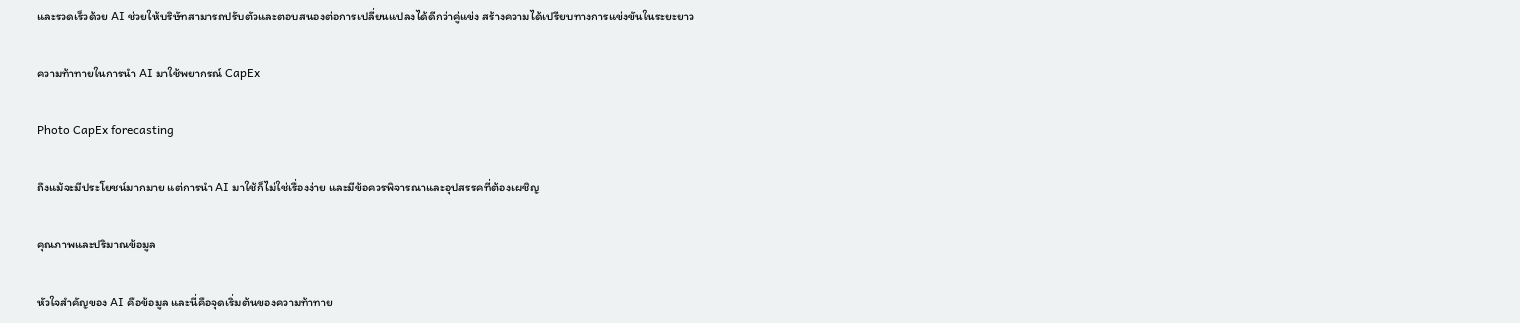และรวดเร็วด้วย AI ช่วยให้บริษัทสามารถปรับตัวและตอบสนองต่อการเปลี่ยนแปลงได้ดีกว่าคู่แข่ง สร้างความได้เปรียบทางการแข่งขันในระยะยาว

ความท้าทายในการนำ AI มาใช้พยากรณ์ CapEx

Photo CapEx forecasting

ถึงแม้จะมีประโยชน์มากมาย แต่การนำ AI มาใช้ก็ไม่ใช่เรื่องง่าย และมีข้อควรพิจารณาและอุปสรรคที่ต้องเผชิญ

คุณภาพและปริมาณข้อมูล

หัวใจสำคัญของ AI คือข้อมูล และนี่คือจุดเริ่มต้นของความท้าทาย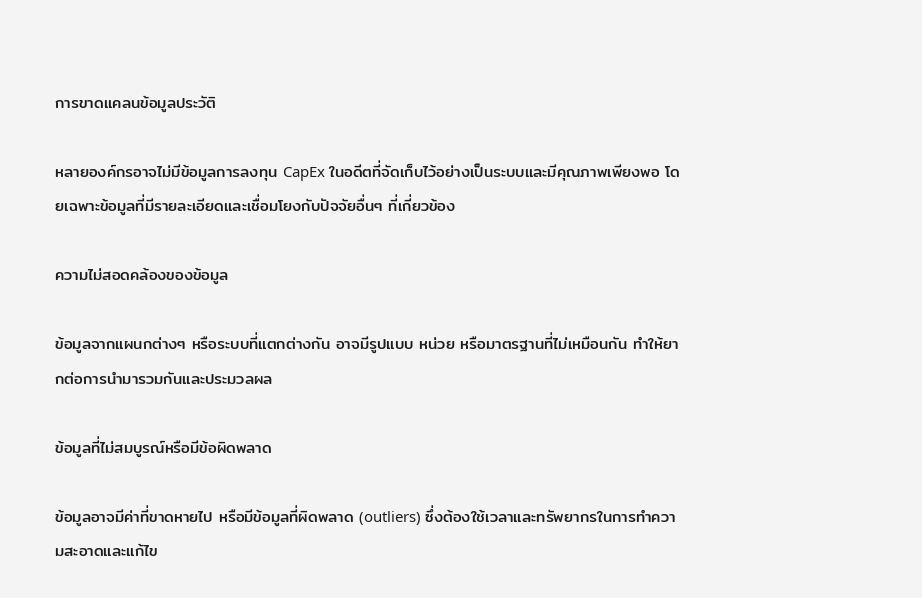การขาดแคลนข้อมูลประวัติ

หลายองค์กรอาจไม่มีข้อมูลการลงทุน CapEx ในอดีตที่จัดเก็บไว้อย่างเป็นระบบและมีคุณภาพเพียงพอ โดยเฉพาะข้อมูลที่มีรายละเอียดและเชื่อมโยงกับปัจจัยอื่นๆ ที่เกี่ยวข้อง

ความไม่สอดคล้องของข้อมูล

ข้อมูลจากแผนกต่างๆ หรือระบบที่แตกต่างกัน อาจมีรูปแบบ หน่วย หรือมาตรฐานที่ไม่เหมือนกัน ทำให้ยากต่อการนำมารวมกันและประมวลผล

ข้อมูลที่ไม่สมบูรณ์หรือมีข้อผิดพลาด

ข้อมูลอาจมีค่าที่ขาดหายไป หรือมีข้อมูลที่ผิดพลาด (outliers) ซึ่งต้องใช้เวลาและทรัพยากรในการทำความสะอาดและแก้ไข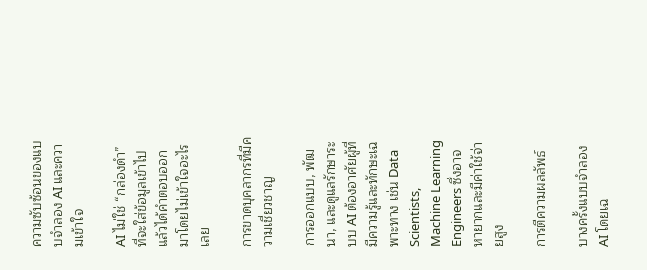ความซับซ้อนของแบบจำลอง AI และความเข้าใจ

AI ไม่ใช่ “กล่องดำ” ที่จะใส่ข้อมูลเข้าไปแล้วได้คำตอบออกมาโดยไม่เข้าใจอะไรเลย

การขาดบุคลากรที่มีความเชี่ยวชาญ

การออกแบบ, พัฒนา, และดูแลรักษาระบบ AI ต้องอาศัยผู้ที่มีความรู้และทักษะเฉพาะทาง เช่น Data Scientists, Machine Learning Engineers ซึ่งอาจหายากและมีค่าใช้จ่ายสูง

การตีความผลลัพธ์

บางครั้งแบบจำลอง AI โดยเฉ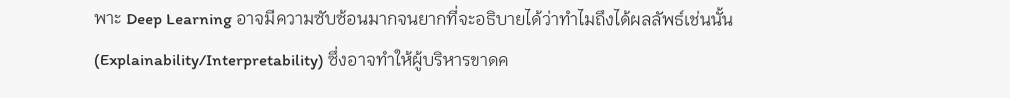พาะ Deep Learning อาจมีความซับซ้อนมากจนยากที่จะอธิบายได้ว่าทำไมถึงได้ผลลัพธ์เช่นนั้น (Explainability/Interpretability) ซึ่งอาจทำให้ผู้บริหารขาดค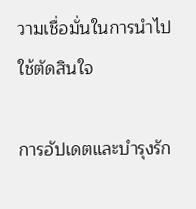วามเชื่อมั่นในการนำไปใช้ตัดสินใจ

การอัปเดตและบำรุงรัก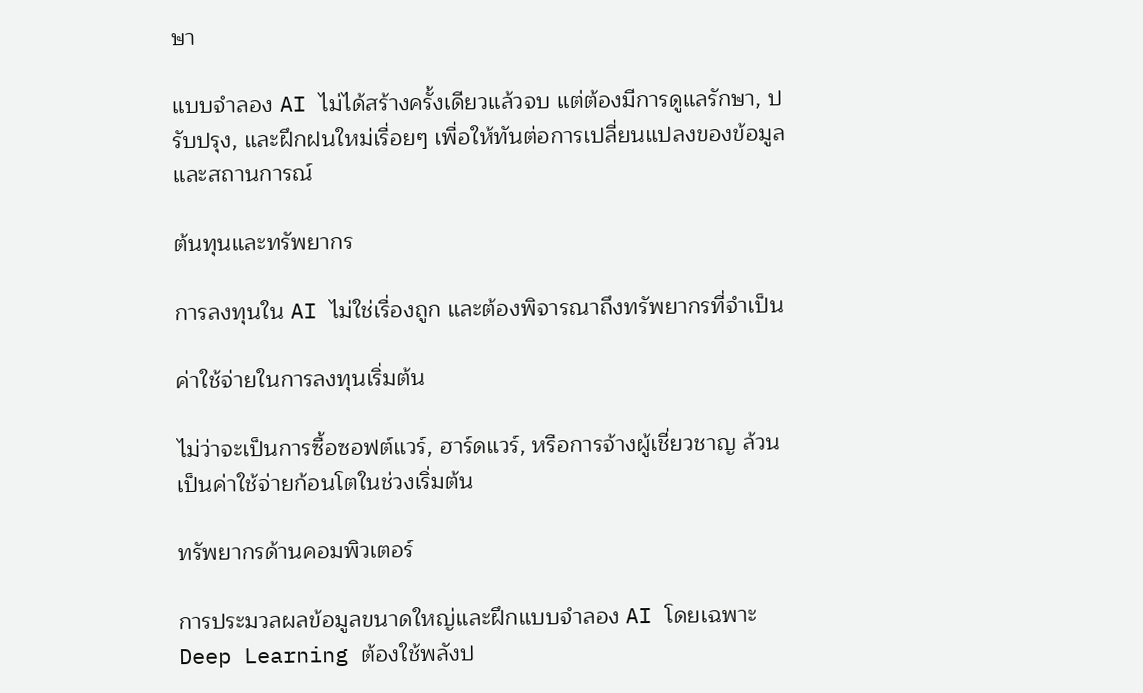ษา

แบบจำลอง AI ไม่ได้สร้างครั้งเดียวแล้วจบ แต่ต้องมีการดูแลรักษา, ปรับปรุง, และฝึกฝนใหม่เรื่อยๆ เพื่อให้ทันต่อการเปลี่ยนแปลงของข้อมูลและสถานการณ์

ต้นทุนและทรัพยากร

การลงทุนใน AI ไม่ใช่เรื่องถูก และต้องพิจารณาถึงทรัพยากรที่จำเป็น

ค่าใช้จ่ายในการลงทุนเริ่มต้น

ไม่ว่าจะเป็นการซื้อซอฟต์แวร์, ฮาร์ดแวร์, หรือการจ้างผู้เชี่ยวชาญ ล้วนเป็นค่าใช้จ่ายก้อนโตในช่วงเริ่มต้น

ทรัพยากรด้านคอมพิวเตอร์

การประมวลผลข้อมูลขนาดใหญ่และฝึกแบบจำลอง AI โดยเฉพาะ Deep Learning ต้องใช้พลังป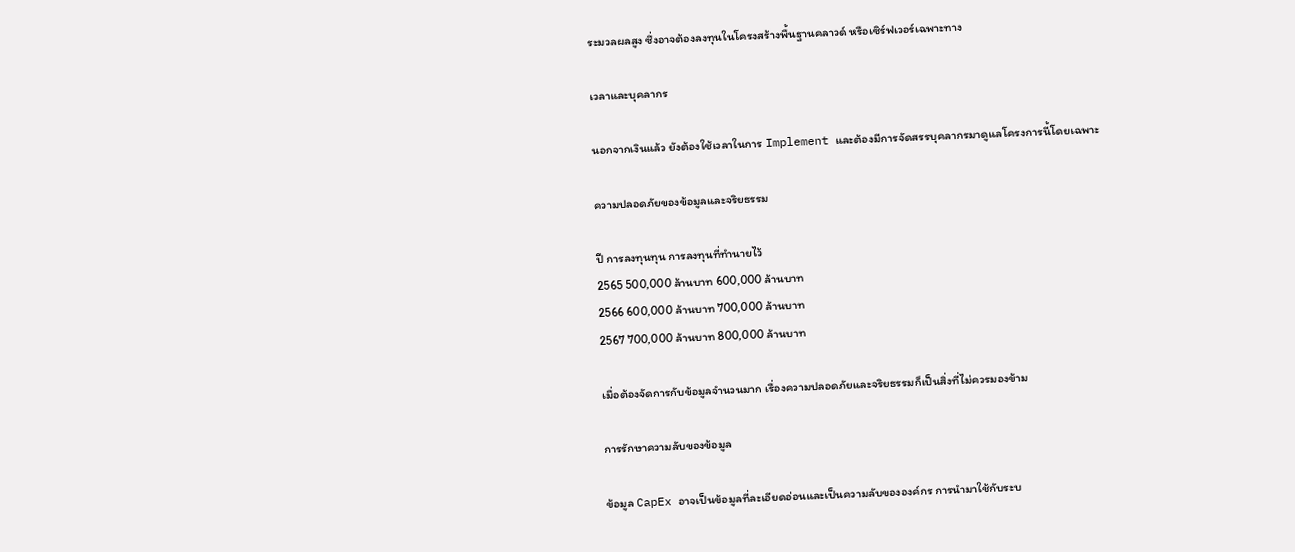ระมวลผลสูง ซึ่งอาจต้องลงทุนในโครงสร้างพื้นฐานคลาวด์ หรือเซิร์ฟเวอร์เฉพาะทาง

เวลาและบุคลากร

นอกจากเงินแล้ว ยังต้องใช้เวลาในการ Implement และต้องมีการจัดสรรบุคลากรมาดูแลโครงการนี้โดยเฉพาะ

ความปลอดภัยของข้อมูลและจริยธรรม

ปี การลงทุนทุน การลงทุนที่ทำนายไว้
2565 500,000 ล้านบาท 600,000 ล้านบาท
2566 600,000 ล้านบาท 700,000 ล้านบาท
2567 700,000 ล้านบาท 800,000 ล้านบาท

เมื่อต้องจัดการกับข้อมูลจำนวนมาก เรื่องความปลอดภัยและจริยธรรมก็เป็นสิ่งที่ไม่ควรมองข้าม

การรักษาความลับของข้อมูล

ข้อมูล CapEx อาจเป็นข้อมูลที่ละเอียดอ่อนและเป็นความลับขององค์กร การนำมาใช้กับระบ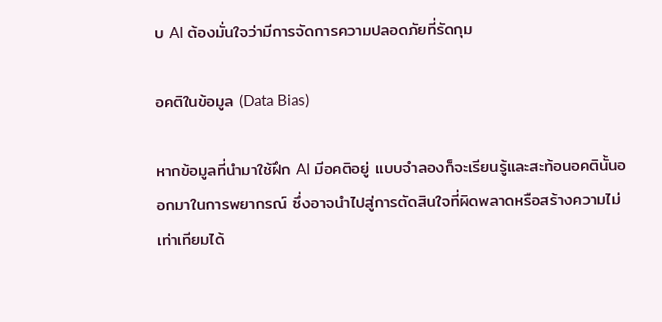บ AI ต้องมั่นใจว่ามีการจัดการความปลอดภัยที่รัดกุม

อคติในข้อมูล (Data Bias)

หากข้อมูลที่นำมาใช้ฝึก AI มีอคติอยู่ แบบจำลองก็จะเรียนรู้และสะท้อนอคตินั้นออกมาในการพยากรณ์ ซึ่งอาจนำไปสู่การตัดสินใจที่ผิดพลาดหรือสร้างความไม่เท่าเทียมได้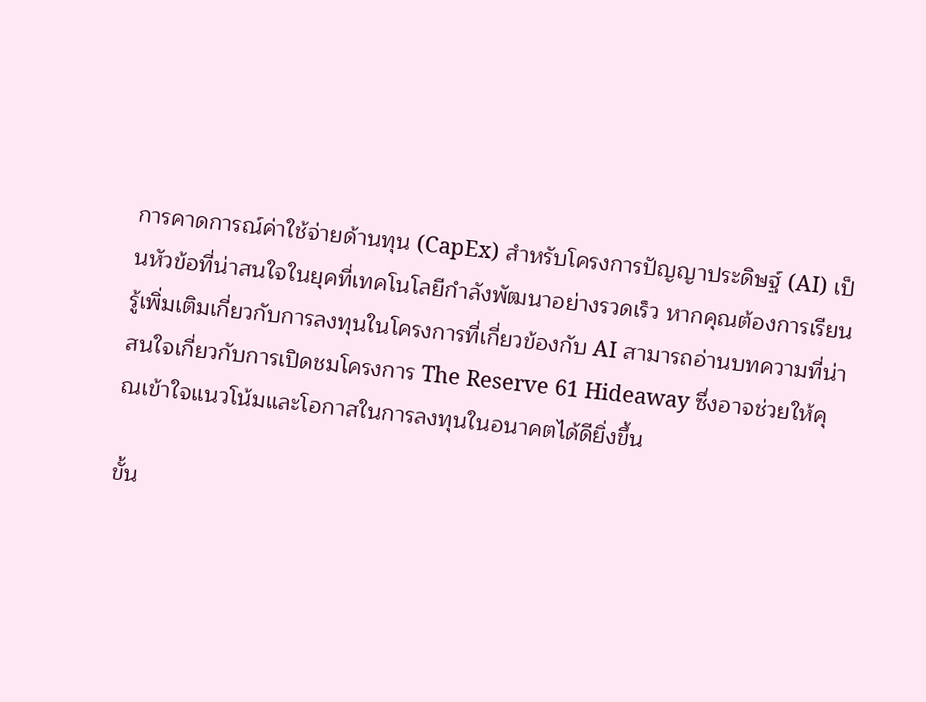การคาดการณ์ค่าใช้จ่ายด้านทุน (CapEx) สำหรับโครงการปัญญาประดิษฐ์ (AI) เป็นหัวข้อที่น่าสนใจในยุคที่เทคโนโลยีกำลังพัฒนาอย่างรวดเร็ว หากคุณต้องการเรียนรู้เพิ่มเติมเกี่ยวกับการลงทุนในโครงการที่เกี่ยวข้องกับ AI สามารถอ่านบทความที่น่าสนใจเกี่ยวกับการเปิดชมโครงการ The Reserve 61 Hideaway ซึ่งอาจช่วยให้คุณเข้าใจแนวโน้มและโอกาสในการลงทุนในอนาคตได้ดียิ่งขึ้น

ขั้น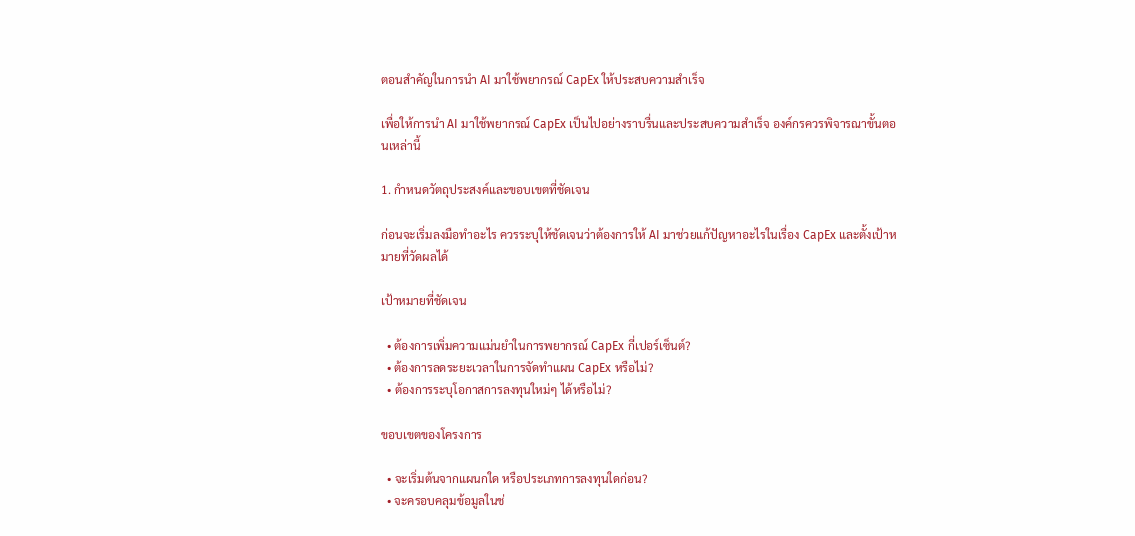ตอนสำคัญในการนำ AI มาใช้พยากรณ์ CapEx ให้ประสบความสำเร็จ

เพื่อให้การนำ AI มาใช้พยากรณ์ CapEx เป็นไปอย่างราบรื่นและประสบความสำเร็จ องค์กรควรพิจารณาขั้นตอนเหล่านี้

1. กำหนดวัตถุประสงค์และขอบเขตที่ชัดเจน

ก่อนจะเริ่มลงมือทำอะไร ควรระบุให้ชัดเจนว่าต้องการให้ AI มาช่วยแก้ปัญหาอะไรในเรื่อง CapEx และตั้งเป้าหมายที่วัดผลได้

เป้าหมายที่ชัดเจน

  • ต้องการเพิ่มความแม่นยำในการพยากรณ์ CapEx กี่เปอร์เซ็นต์?
  • ต้องการลดระยะเวลาในการจัดทำแผน CapEx หรือไม่?
  • ต้องการระบุโอกาสการลงทุนใหม่ๆ ได้หรือไม่?

ขอบเขตของโครงการ

  • จะเริ่มต้นจากแผนกใด หรือประเภทการลงทุนใดก่อน?
  • จะครอบคลุมข้อมูลในช่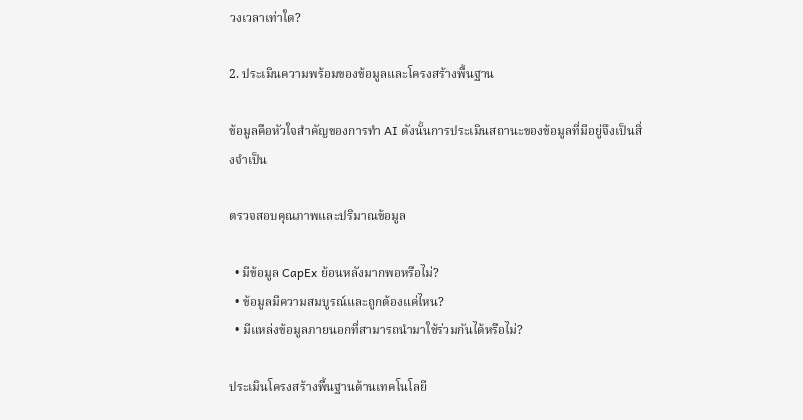วงเวลาเท่าใด?

2. ประเมินความพร้อมของข้อมูลและโครงสร้างพื้นฐาน

ข้อมูลคือหัวใจสำคัญของการทำ AI ดังนั้นการประเมินสถานะของข้อมูลที่มีอยู่จึงเป็นสิ่งจำเป็น

ตรวจสอบคุณภาพและปริมาณข้อมูล

  • มีข้อมูล CapEx ย้อนหลังมากพอหรือไม่?
  • ข้อมูลมีความสมบูรณ์และถูกต้องแค่ไหน?
  • มีแหล่งข้อมูลภายนอกที่สามารถนำมาใช้ร่วมกันได้หรือไม่?

ประเมินโครงสร้างพื้นฐานด้านเทคโนโลยี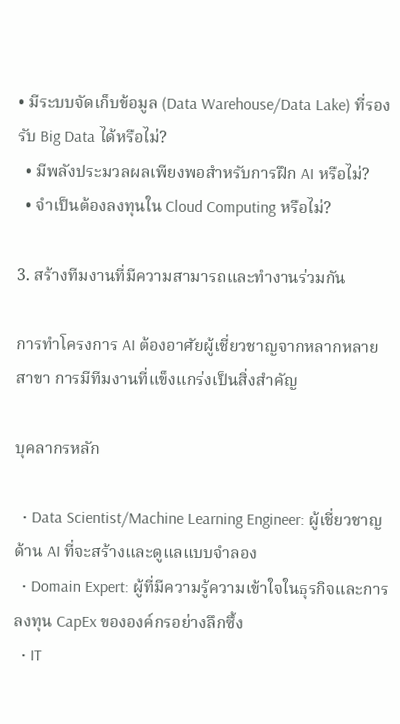• มีระบบจัดเก็บข้อมูล (Data Warehouse/Data Lake) ที่รองรับ Big Data ได้หรือไม่?
  • มีพลังประมวลผลเพียงพอสำหรับการฝึก AI หรือไม่?
  • จำเป็นต้องลงทุนใน Cloud Computing หรือไม่?

3. สร้างทีมงานที่มีความสามารถและทำงานร่วมกัน

การทำโครงการ AI ต้องอาศัยผู้เชี่ยวชาญจากหลากหลายสาขา การมีทีมงานที่แข็งแกร่งเป็นสิ่งสำคัญ

บุคลากรหลัก

  • Data Scientist/Machine Learning Engineer: ผู้เชี่ยวชาญด้าน AI ที่จะสร้างและดูแลแบบจำลอง
  • Domain Expert: ผู้ที่มีความรู้ความเข้าใจในธุรกิจและการลงทุน CapEx ขององค์กรอย่างลึกซึ้ง
  • IT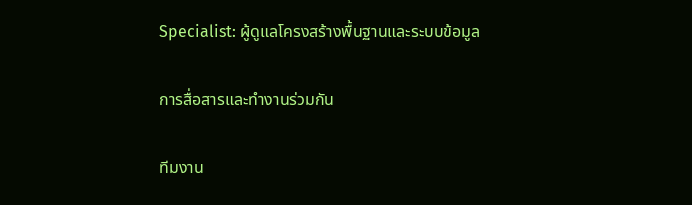Specialist: ผู้ดูแลโครงสร้างพื้นฐานและระบบข้อมูล

การสื่อสารและทำงานร่วมกัน

ทีมงาน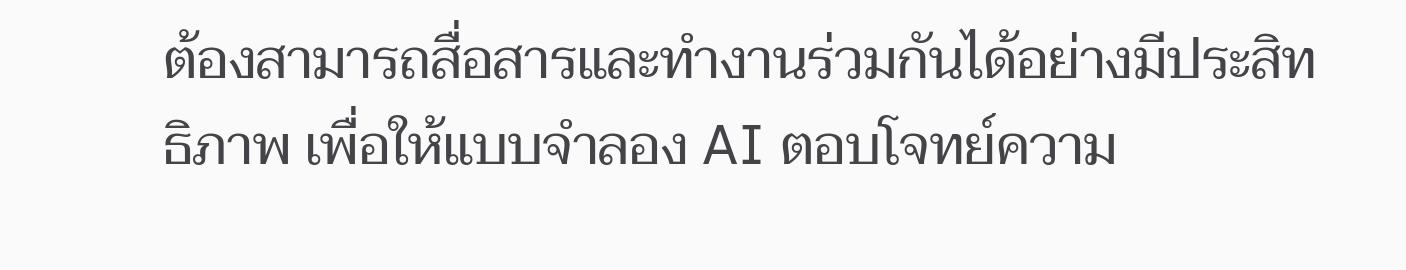ต้องสามารถสื่อสารและทำงานร่วมกันได้อย่างมีประสิทธิภาพ เพื่อให้แบบจำลอง AI ตอบโจทย์ความ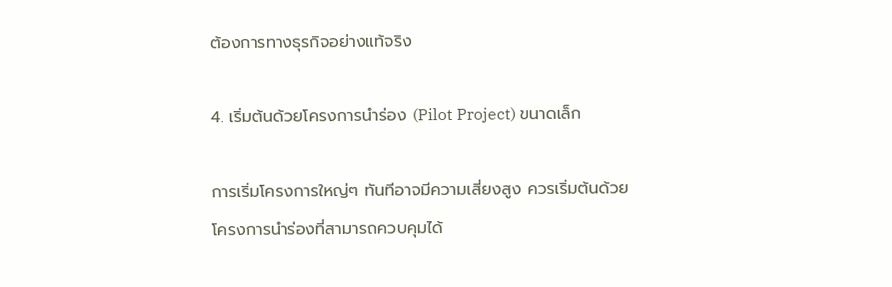ต้องการทางธุรกิจอย่างแท้จริง

4. เริ่มต้นด้วยโครงการนำร่อง (Pilot Project) ขนาดเล็ก

การเริ่มโครงการใหญ่ๆ ทันทีอาจมีความเสี่ยงสูง ควรเริ่มต้นด้วยโครงการนำร่องที่สามารถควบคุมได้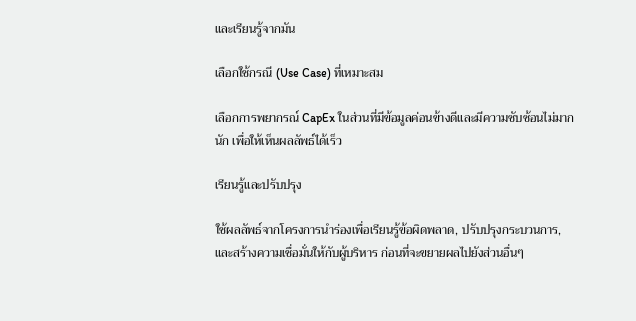และเรียนรู้จากมัน

เลือกใช้กรณี (Use Case) ที่เหมาะสม

เลือกการพยากรณ์ CapEx ในส่วนที่มีข้อมูลค่อนข้างดีและมีความซับซ้อนไม่มากนัก เพื่อให้เห็นผลลัพธ์ได้เร็ว

เรียนรู้และปรับปรุง

ใช้ผลลัพธ์จากโครงการนำร่องเพื่อเรียนรู้ข้อผิดพลาด, ปรับปรุงกระบวนการ, และสร้างความเชื่อมั่นให้กับผู้บริหาร ก่อนที่จะขยายผลไปยังส่วนอื่นๆ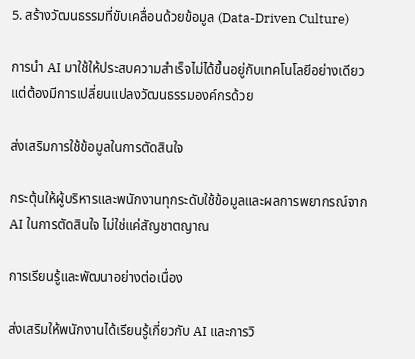5. สร้างวัฒนธรรมที่ขับเคลื่อนด้วยข้อมูล (Data-Driven Culture)

การนำ AI มาใช้ให้ประสบความสำเร็จไม่ได้ขึ้นอยู่กับเทคโนโลยีอย่างเดียว แต่ต้องมีการเปลี่ยนแปลงวัฒนธรรมองค์กรด้วย

ส่งเสริมการใช้ข้อมูลในการตัดสินใจ

กระตุ้นให้ผู้บริหารและพนักงานทุกระดับใช้ข้อมูลและผลการพยากรณ์จาก AI ในการตัดสินใจ ไม่ใช่แค่สัญชาตญาณ

การเรียนรู้และพัฒนาอย่างต่อเนื่อง

ส่งเสริมให้พนักงานได้เรียนรู้เกี่ยวกับ AI และการวิ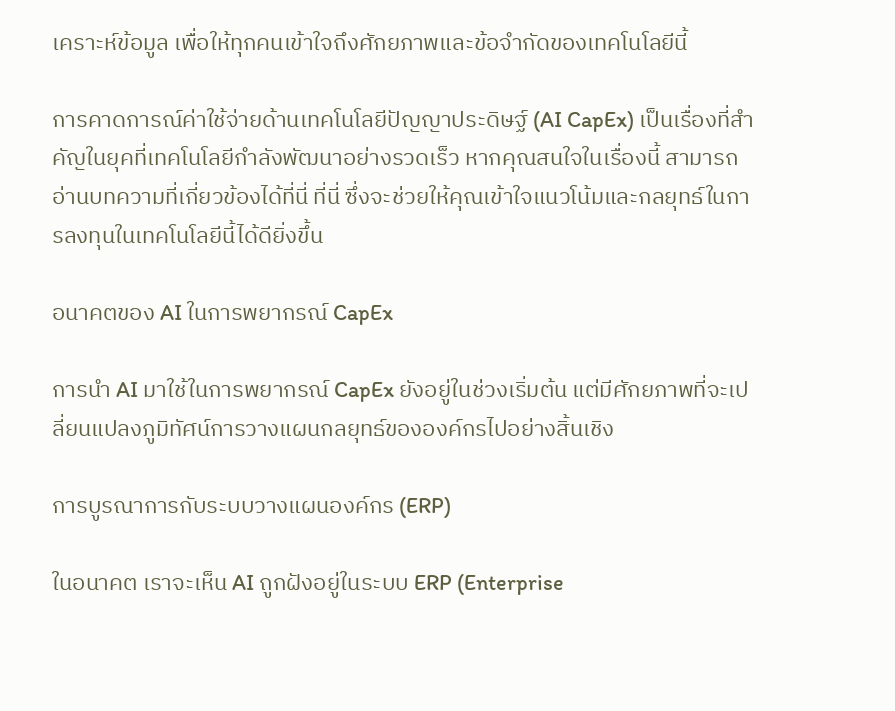เคราะห์ข้อมูล เพื่อให้ทุกคนเข้าใจถึงศักยภาพและข้อจำกัดของเทคโนโลยีนี้

การคาดการณ์ค่าใช้จ่ายด้านเทคโนโลยีปัญญาประดิษฐ์ (AI CapEx) เป็นเรื่องที่สำคัญในยุคที่เทคโนโลยีกำลังพัฒนาอย่างรวดเร็ว หากคุณสนใจในเรื่องนี้ สามารถอ่านบทความที่เกี่ยวข้องได้ที่นี่ ที่นี่ ซึ่งจะช่วยให้คุณเข้าใจแนวโน้มและกลยุทธ์ในการลงทุนในเทคโนโลยีนี้ได้ดียิ่งขึ้น

อนาคตของ AI ในการพยากรณ์ CapEx

การนำ AI มาใช้ในการพยากรณ์ CapEx ยังอยู่ในช่วงเริ่มต้น แต่มีศักยภาพที่จะเปลี่ยนแปลงภูมิทัศน์การวางแผนกลยุทธ์ขององค์กรไปอย่างสิ้นเชิง

การบูรณาการกับระบบวางแผนองค์กร (ERP)

ในอนาคต เราจะเห็น AI ถูกฝังอยู่ในระบบ ERP (Enterprise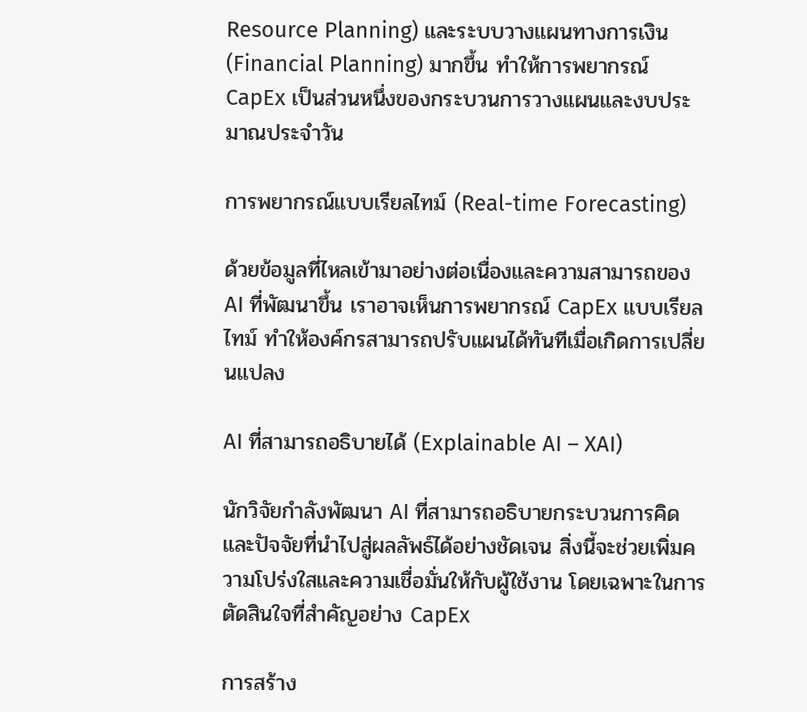Resource Planning) และระบบวางแผนทางการเงิน (Financial Planning) มากขึ้น ทำให้การพยากรณ์ CapEx เป็นส่วนหนึ่งของกระบวนการวางแผนและงบประมาณประจำวัน

การพยากรณ์แบบเรียลไทม์ (Real-time Forecasting)

ด้วยข้อมูลที่ไหลเข้ามาอย่างต่อเนื่องและความสามารถของ AI ที่พัฒนาขึ้น เราอาจเห็นการพยากรณ์ CapEx แบบเรียลไทม์ ทำให้องค์กรสามารถปรับแผนได้ทันทีเมื่อเกิดการเปลี่ยนแปลง

AI ที่สามารถอธิบายได้ (Explainable AI – XAI)

นักวิจัยกำลังพัฒนา AI ที่สามารถอธิบายกระบวนการคิดและปัจจัยที่นำไปสู่ผลลัพธ์ได้อย่างชัดเจน สิ่งนี้จะช่วยเพิ่มความโปร่งใสและความเชื่อมั่นให้กับผู้ใช้งาน โดยเฉพาะในการตัดสินใจที่สำคัญอย่าง CapEx

การสร้าง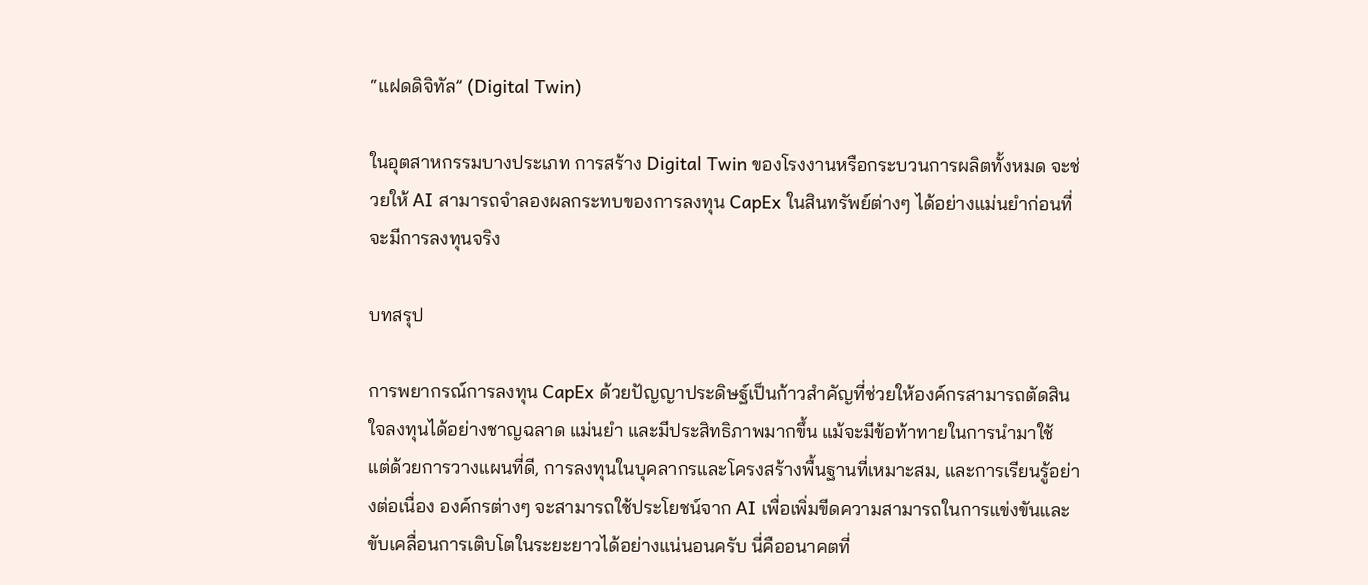“แฝดดิจิทัล” (Digital Twin)

ในอุตสาหกรรมบางประเภท การสร้าง Digital Twin ของโรงงานหรือกระบวนการผลิตทั้งหมด จะช่วยให้ AI สามารถจำลองผลกระทบของการลงทุน CapEx ในสินทรัพย์ต่างๆ ได้อย่างแม่นยำก่อนที่จะมีการลงทุนจริง

บทสรุป

การพยากรณ์การลงทุน CapEx ด้วยปัญญาประดิษฐ์เป็นก้าวสำคัญที่ช่วยให้องค์กรสามารถตัดสินใจลงทุนได้อย่างชาญฉลาด แม่นยำ และมีประสิทธิภาพมากขึ้น แม้จะมีข้อท้าทายในการนำมาใช้ แต่ด้วยการวางแผนที่ดี, การลงทุนในบุคลากรและโครงสร้างพื้นฐานที่เหมาะสม, และการเรียนรู้อย่างต่อเนื่อง องค์กรต่างๆ จะสามารถใช้ประโยชน์จาก AI เพื่อเพิ่มขีดความสามารถในการแข่งขันและขับเคลื่อนการเติบโตในระยะยาวได้อย่างแน่นอนครับ นี่คืออนาคตที่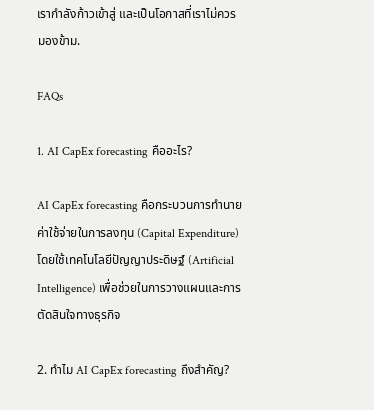เรากำลังก้าวเข้าสู่ และเป็นโอกาสที่เราไม่ควรมองข้าม.

FAQs

1. AI CapEx forecasting คืออะไร?

AI CapEx forecasting คือกระบวนการทำนายค่าใช้จ่ายในการลงทุน (Capital Expenditure) โดยใช้เทคโนโลยีปัญญาประดิษฐ์ (Artificial Intelligence) เพื่อช่วยในการวางแผนและการตัดสินใจทางธุรกิจ

2. ทำไม AI CapEx forecasting ถึงสำคัญ?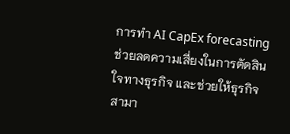การทำ AI CapEx forecasting ช่วยลดความเสี่ยงในการตัดสินใจทางธุรกิจ และช่วยให้ธุรกิจสามา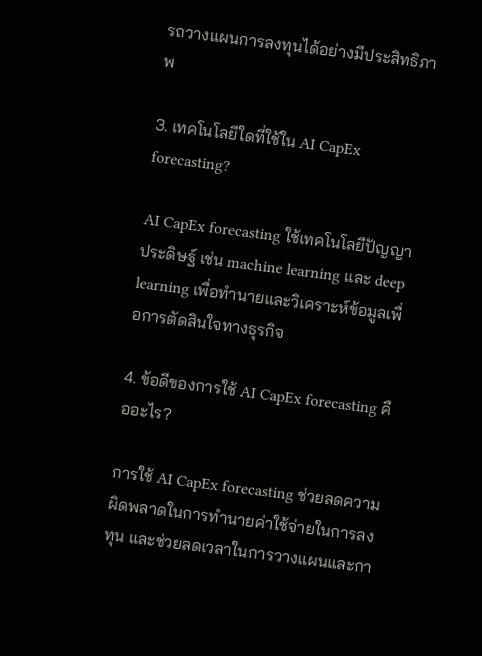รถวางแผนการลงทุนได้อย่างมีประสิทธิภาพ

3. เทคโนโลยีใดที่ใช้ใน AI CapEx forecasting?

AI CapEx forecasting ใช้เทคโนโลยีปัญญาประดิษฐ์ เช่น machine learning และ deep learning เพื่อทำนายและวิเคราะห์ข้อมูลเพื่อการตัดสินใจทางธุรกิจ

4. ข้อดีของการใช้ AI CapEx forecasting คืออะไร?

การใช้ AI CapEx forecasting ช่วยลดความผิดพลาดในการทำนายค่าใช้จ่ายในการลงทุน และช่วยลดเวลาในการวางแผนและกา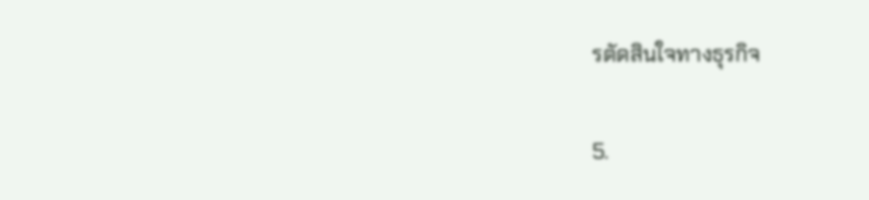รตัดสินใจทางธุรกิจ

5.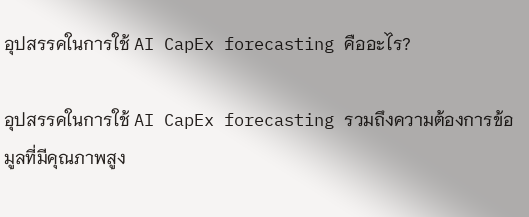อุปสรรคในการใช้ AI CapEx forecasting คืออะไร?

อุปสรรคในการใช้ AI CapEx forecasting รวมถึงความต้องการข้อมูลที่มีคุณภาพสูง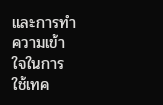และการทำความเข้าใจในการใช้เทค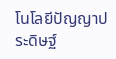โนโลยีปัญญาประดิษฐ์